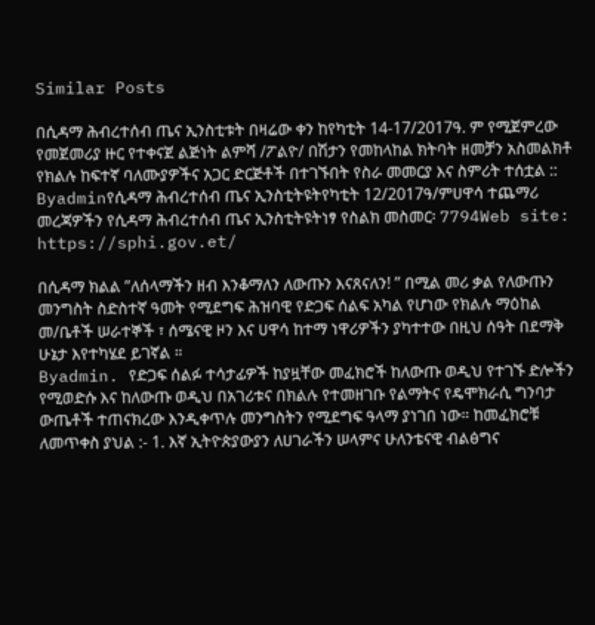Similar Posts

በሲዳማ ሕብረተሰብ ጤና ኢንስቲቱት በዛሬው ቀን ከየካቲት 14-17/2017ዓ. ም የሚጀምረው የመጀመሪያ ዙር የተቀናጀ ልጅነት ልምሻ /ፖልዮ/ በሽታን የመከላከል ክትባት ዘመቻን አስመልክቶ የክልሉ ከፍተኛ ባለሙያዎችና አጋር ድርጅቶች በተገኙበት የስራ መመርያ እና ስምሪት ተሰቷል ::
Byadminየሲዳማ ሕብረተሰብ ጤና ኢንስቲትዩትየካቲት 12/2017ዓ/ምሀዋሳ ተጨማሪ መረጃዎችን የሲዳማ ሕብረተሰብ ጤና ኢንስቲትዩትነፃ የስልክ መስመር፡ 7794Web site: https://sphi.gov.et/

በሲዳማ ክልል ”ለሰላማችን ዘብ እንቆማለን ለውጡን እናጸናለን! ” በሚል መሪ ቃል የለውጡን መንግስት ስድስተኛ ዓመት የሚደግፍ ሕዝባዊ የድጋፍ ሰልፍ አካል የሆነው የክልሉ ማዕከል መ/ቤቶች ሠራተኞች ፣ ሰሜናዊ ዞን እና ሀዋሳ ከተማ ነዋሪዎችን ያካተተው በዚህ ሰዓት በደማቅ ሁኔታ እየተካሄደ ይገኛል ።
Byadmin. የድጋፍ ሰልፉ ተሳታፊዎች ከያዟቸው መፈክሮች ከለውጡ ወዲህ የተገኙ ድሎችን የሚወድሱ እና ከለውጡ ወዲህ በአገሪቱና በክልሉ የተመዘገቡ የልማትና የዴሞክራሲ ግንባታ ውጤቶች ተጠናክረው እንዲቀጥሉ መንግስትን የሚደግፍ ዓላማ ያነገበ ነው። ከመፈክሮቹ ለመጥቀስ ያህል :- 1. እኛ ኢትዮጵያውያን ለሀገራችን ሠላምና ሁለንቴናዊ ብልፅግና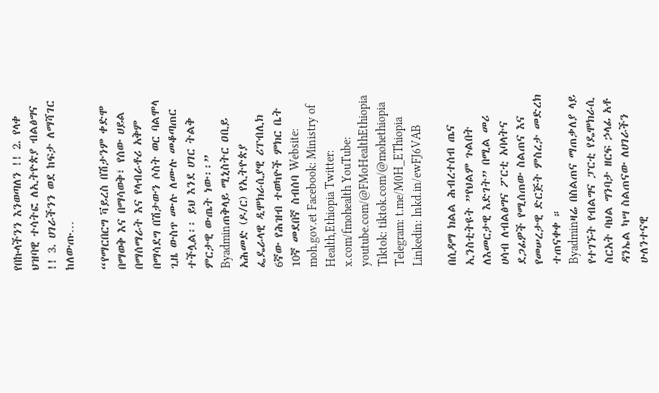የበኩላችንን እንወጣለን !! 2. የላቀ ህዝባዊ ተሳትፎ ለኢትዮጵያ ብልፅግና !! 3. ሀገራችንን ወደ ከፍታ ለማሻገር ከለውጡ…

“የማርበርግ ቫይረስ በሽታንም ቀድሞ በማወቅ እና በማሳወቅ፣ የሰው ሀይል በማሰማራት እና የላብራቶሪ አቅም በማሳደግ በሽታውን ሶስት ወር ባልሞላ ጊዜ ውስጥ ሙሉ ለሙሉ መቆጣጠር ተችሏል፡፡ ይህ እንደ ሀገር ትልቅ ምርታዊ ውጤት ነው፡፡”
Byadminጠቅላይ ሚኒስትር ዐቢይ አሕመድ (ዶ/ር) የኢትዮጵያ ፌዴራላዊ ዲሞክራሲያዊ ሪፐብሊክ 6ኛው የሕዝብ ተወካዮች ምክር ቤት 10ኛ መደበኛ ስብሰባ Website: moh.gov.et Facebook: Ministry of Health,Ethiopia Twitter: x.com/fmohealth YouTube: youtube.com/@FMoHealthEthiopia Tiktok: tiktok.com/@mohethiopia Telegram: t.me/M0H_EThiopia Linkedin: lnkd.in/ewFJ6VAB

በሲዳማ ክልል ሕብረተሰብ ጤና ኢንስቲትዩት ”የህልም ጉልበት ለእመርታዊ እድገት” በሚል መሪ ሀሳብ ለብልፅግና ፖርቲ አባላትና ደጋፊዎች የሚሰጠው ስልጠና እና የመሠረታዊ ድርጅት ምስረታ መድረክ ተጠናቀቀ ።
Byadminዛሬ በስልጠና ማጠቃለያ ላይ የተገኙት የብልግና ፓርቲ የዴሞክራሲ ስርአት ባህል ግንባታ ዘርፍ ኃላፊ አቶ ዳንኤል ካሣ ስልጠናው ለሀገራችን ሁለንተናዊ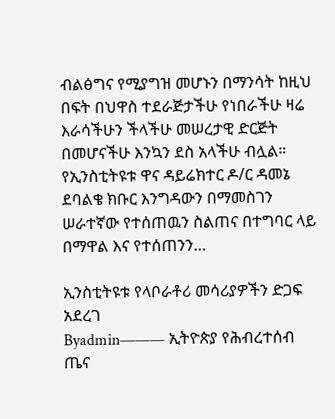ብልፅግና የሚያግዝ መሆኑን በማንሳት ከዚህ በፍት በህዋስ ተደራጅታችሁ የነበራችሁ ዛሬ እራሳችሁን ችላችሁ መሠረታዊ ድርጅት በመሆናችሁ እንኳን ደስ አላችሁ ብሏል። የኢንስቲትዩቱ ዋና ዳይሬክተር ዶ/ር ዳመኔ ደባልቄ ክቡር እንግዳውን በማመስገን ሠራተኛው የተሰጠዉን ስልጠና በተግባር ላይ በማዋል እና የተሰጠንን…

ኢንስቲትዩቱ የላቦራቶሪ መሳሪያዎችን ድጋፍ አደረገ
Byadmin——— ኢትዮጵያ የሕብረተሰብ ጤና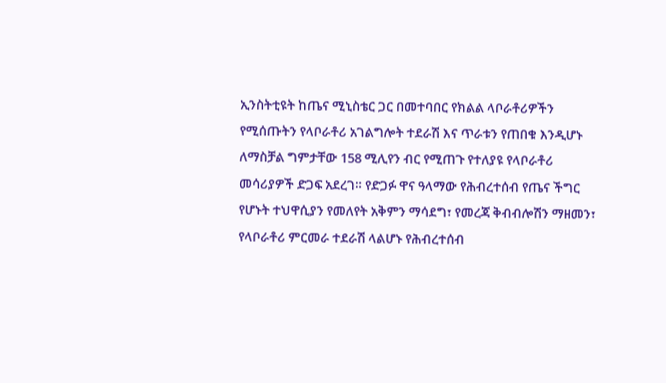ኢንስትቲዩት ከጤና ሚኒስቴር ጋር በመተባበር የክልል ላቦራቶሪዎችን የሚሰጡትን የላቦራቶሪ አገልግሎት ተደራሽ እና ጥራቱን የጠበቁ እንዲሆኑ ለማስቻል ግምታቸው 158 ሚሊየን ብር የሚጠጉ የተለያዩ የላቦራቶሪ መሳሪያዎች ድጋፍ አደረገ። የድጋፉ ዋና ዓላማው የሕብረተሰብ የጤና ችግር የሆኑት ተህዋሲያን የመለየት አቅምን ማሳደግ፣ የመረጃ ቅብብሎሽን ማዘመን፣ የላቦራቶሪ ምርመራ ተደራሽ ላልሆኑ የሕብረተሰብ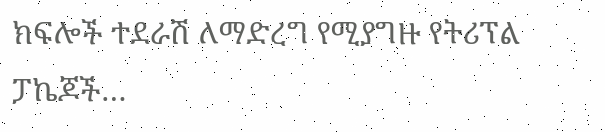ክፍሎች ተደራሽ ለማድረግ የሚያግዙ የትሪፕል ፓኬጆች…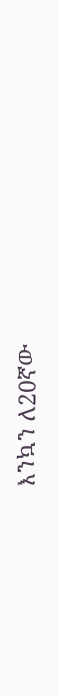እንኳን ለ20ኛው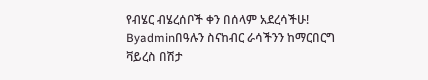የብሄር ብሄረሰቦች ቀን በሰላም አደረሳችሁ!
Byadminበዓሉን ስናከብር ራሳችንን ከማርበርግ ቫይረስ በሽታ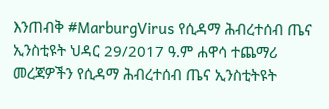እንጠብቅ #MarburgVirus የሲዳማ ሕብረተሰብ ጤና ኢንስቲዩት ህዳር 29/2017 ዓ.ም ሐዋሳ ተጨማሪ መረጃዎችን የሲዳማ ሕብረተሰብ ጤና ኢንስቲትዩት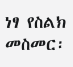ነፃ የስልክ መስመር፡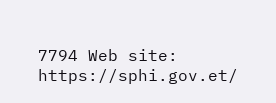7794 Web site: https://sphi.gov.et/